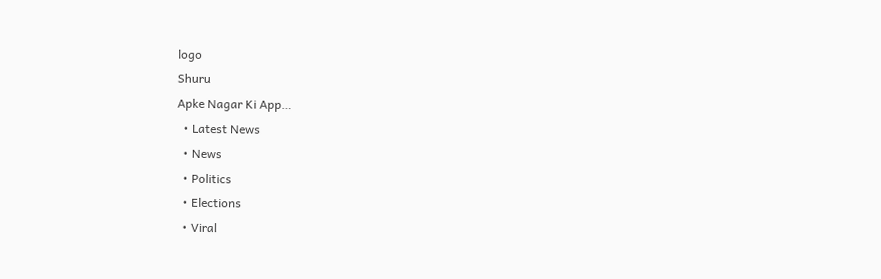logo
Shuru
Apke Nagar Ki App…
  • Latest News
  • News
  • Politics
  • Elections
  • Viral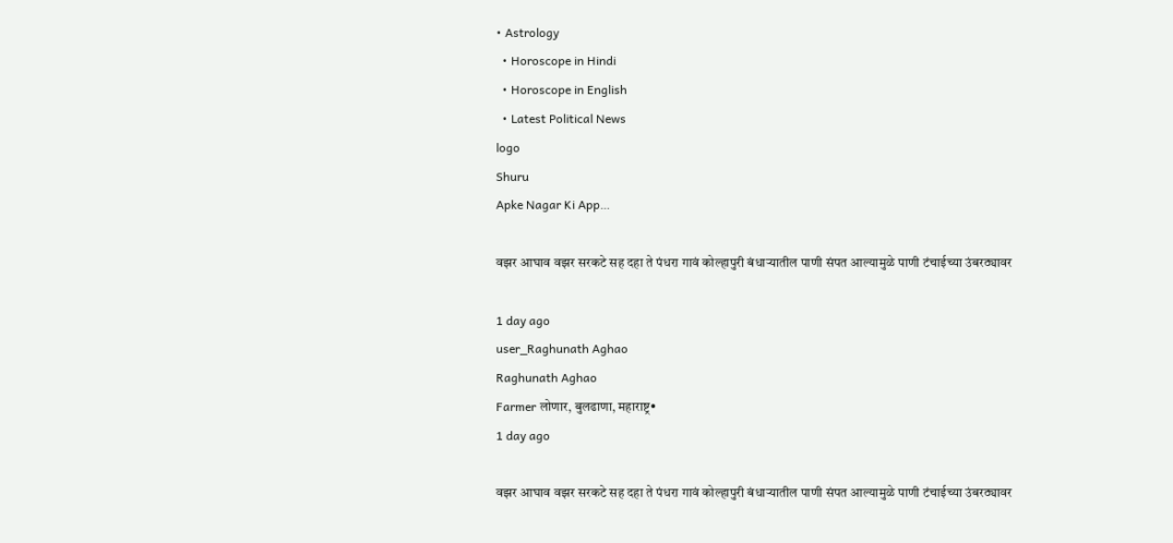• Astrology
  • Horoscope in Hindi
  • Horoscope in English
  • Latest Political News
logo
Shuru
Apke Nagar Ki App…

वझर आघाव वझर सरकटे सह दहा ते पंधरा गावं कोल्हापुरी बंधाऱ्यातील पाणी संपत आल्यामुळे पाणी टंचाईच्या उंबरठ्यावर

1 day ago
user_Raghunath Aghao
Raghunath Aghao
Farmer लोणार, बुलढाणा, महाराष्ट्र•
1 day ago

वझर आघाव वझर सरकटे सह दहा ते पंधरा गावं कोल्हापुरी बंधाऱ्यातील पाणी संपत आल्यामुळे पाणी टंचाईच्या उंबरठ्यावर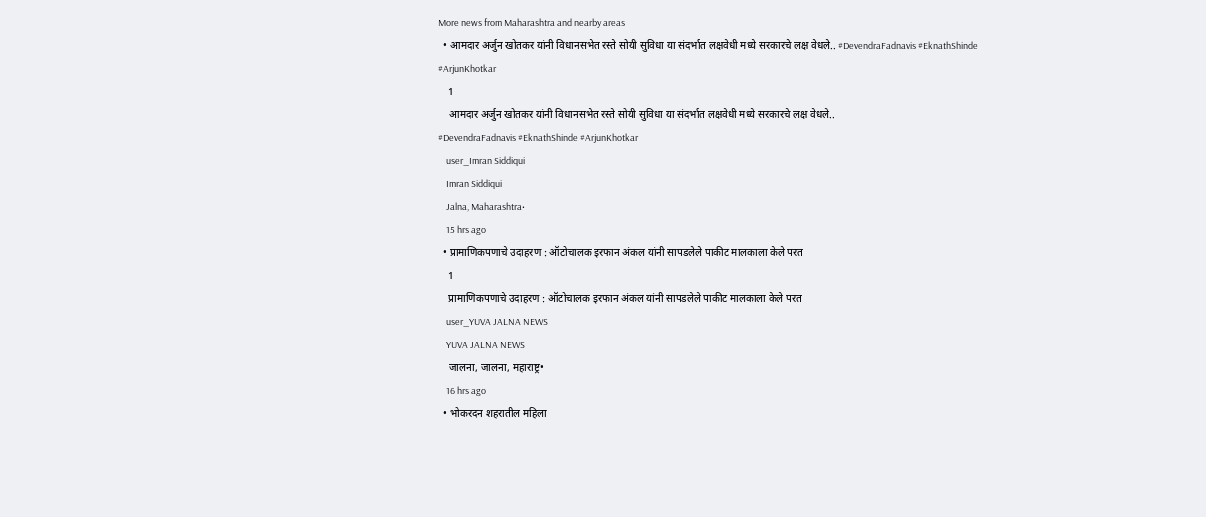More news from Maharashtra and nearby areas
  • आमदार अर्जुन खोतकर यांनी विधानसभेत रस्ते सोयी सुविधा या संदर्भात लक्षवेधी मध्ये सरकारचे लक्ष वेधले.. #DevendraFadnavis #EknathShinde #ArjunKhotkar
    1
    आमदार अर्जुन खोतकर यांनी विधानसभेत रस्ते सोयी सुविधा या संदर्भात लक्षवेधी मध्ये सरकारचे लक्ष वेधले..
#DevendraFadnavis #EknathShinde #ArjunKhotkar
    user_Imran Siddiqui
    Imran Siddiqui
    Jalna, Maharashtra•
    15 hrs ago
  • प्रामाणिकपणाचे उदाहरण : ऑटोचालक इरफान अंकल यांनी सापडलेले पाकीट मालकाला केले परत
    1
    प्रामाणिकपणाचे उदाहरण : ऑटोचालक इरफान अंकल यांनी सापडलेले पाकीट मालकाला केले परत
    user_YUVA JALNA NEWS
    YUVA JALNA NEWS
    जालना, जालना, महाराष्ट्र•
    16 hrs ago
  • भोकरदन शहरातील महिला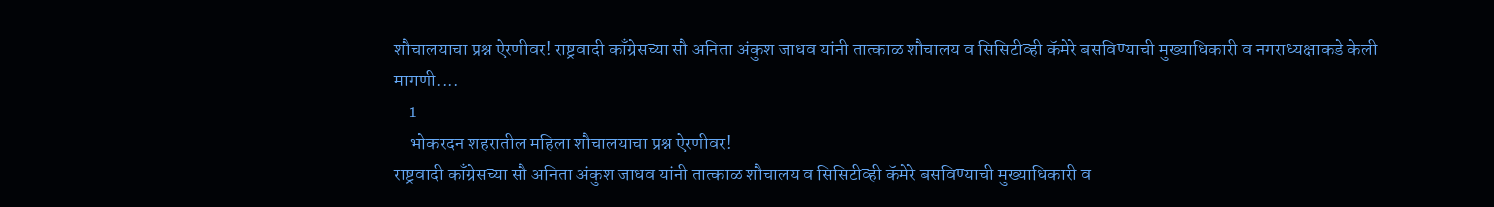शौचालयाचा प्रश्न ऐरणीवर! राष्ट्रवादी काँग्रेसच्या सौ अनिता अंकुश जाधव यांनी तात्काळ शौचालय व सिसिटीव्ही कॅमेरे बसविण्याची मुख्याधिकारी व नगराध्यक्षाकडे केली मागणी....
    1
    भोकरदन शहरातील महिला शौचालयाचा प्रश्न ऐरणीवर!
राष्ट्रवादी काँग्रेसच्या सौ अनिता अंकुश जाधव यांनी तात्काळ शौचालय व सिसिटीव्ही कॅमेरे बसविण्याची मुख्याधिकारी व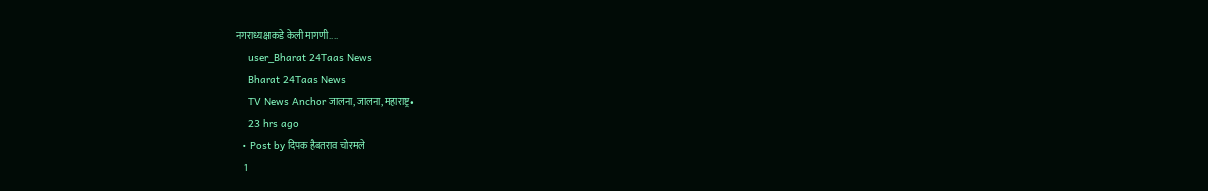नगराध्यक्षाकडे केली मागणी....
    user_Bharat 24Taas News
    Bharat 24Taas News
    TV News Anchor जालना, जालना, महाराष्ट्र•
    23 hrs ago
  • Post by दिपक हैबतराव चोरमले
    1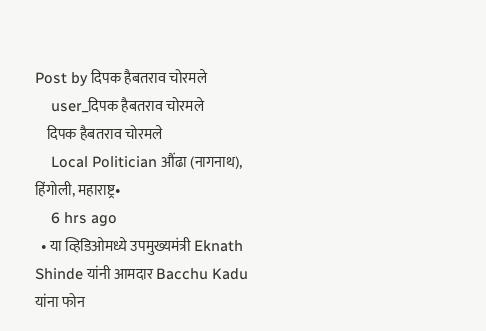Post by दिपक हैबतराव चोरमले
    user_दिपक हैबतराव चोरमले
    दिपक हैबतराव चोरमले
    Local Politician औंढा (नागनाथ), हिंगोली, महाराष्ट्र•
    6 hrs ago
  • या व्हिडिओमध्ये उपमुख्यमंत्री Eknath Shinde यांनी आमदार Bacchu Kadu यांना फोन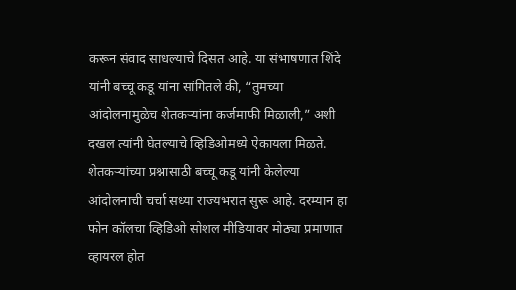करून संवाद साधल्याचे दिसत आहे. या संभाषणात शिंदे यांनी बच्चू कडू यांना सांगितले की, “तुमच्या आंदोलनामुळेच शेतकऱ्यांना कर्जमाफी मिळाली,” अशी दखल त्यांनी घेतल्याचे व्हिडिओमध्ये ऐकायला मिळते. शेतकऱ्यांच्या प्रश्नासाठी बच्चू कडू यांनी केलेल्या आंदोलनाची चर्चा सध्या राज्यभरात सुरू आहे. दरम्यान हा फोन कॉलचा व्हिडिओ सोशल मीडियावर मोठ्या प्रमाणात व्हायरल होत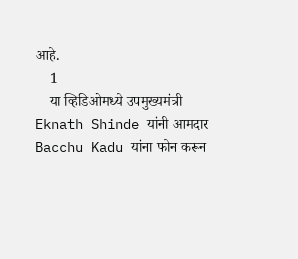आहे.
    1
    या व्हिडिओमध्ये उपमुख्यमंत्री Eknath Shinde यांनी आमदार Bacchu Kadu यांना फोन करून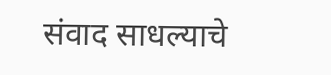संवाद साधल्याचे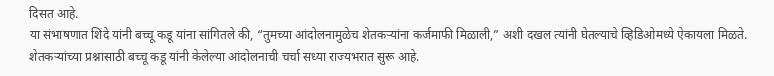दिसत आहे.
या संभाषणात शिंदे यांनी बच्चू कडू यांना सांगितले की, “तुमच्या आंदोलनामुळेच शेतकऱ्यांना कर्जमाफी मिळाली,” अशी दखल त्यांनी घेतल्याचे व्हिडिओमध्ये ऐकायला मिळते.
शेतकऱ्यांच्या प्रश्नासाठी बच्चू कडू यांनी केलेल्या आंदोलनाची चर्चा सध्या राज्यभरात सुरू आहे.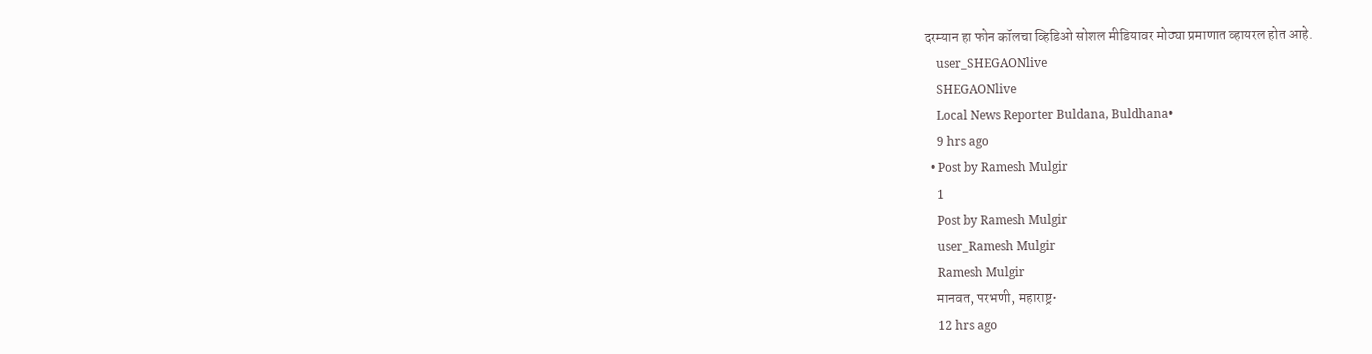दरम्यान हा फोन कॉलचा व्हिडिओ सोशल मीडियावर मोठ्या प्रमाणात व्हायरल होत आहे.
    user_SHEGAONlive
    SHEGAONlive
    Local News Reporter Buldana, Buldhana•
    9 hrs ago
  • Post by Ramesh Mulgir
    1
    Post by Ramesh Mulgir
    user_Ramesh Mulgir
    Ramesh Mulgir
    मानवत, परभणी, महाराष्ट्र•
    12 hrs ago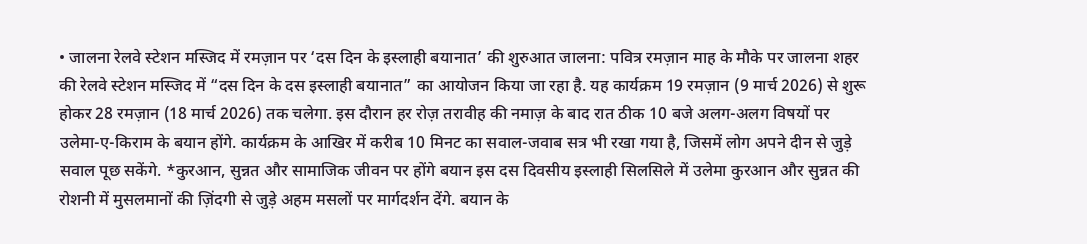• जालना रेलवे स्टेशन मस्जिद में रमज़ान पर ‘दस दिन के इस्लाही बयानात’ की शुरुआत जालना: पवित्र रमज़ान माह के मौके पर जालना शहर की रेलवे स्टेशन मस्जिद में “दस दिन के दस इस्लाही बयानात” का आयोजन किया जा रहा है. यह कार्यक्रम 19 रमज़ान (9 मार्च 2026) से शुरू होकर 28 रमज़ान (18 मार्च 2026) तक चलेगा. इस दौरान हर रोज़ तरावीह की नमाज़ के बाद रात ठीक 10 बजे अलग-अलग विषयों पर उलेमा-ए-किराम के बयान होंगे. कार्यक्रम के आखिर में करीब 10 मिनट का सवाल-जवाब सत्र भी रखा गया है, जिसमें लोग अपने दीन से जुड़े सवाल पूछ सकेंगे. *कुरआन, सुन्नत और सामाजिक जीवन पर होंगे बयान इस दस दिवसीय इस्लाही सिलसिले में उलेमा कुरआन और सुन्नत की रोशनी में मुसलमानों की ज़िंदगी से जुड़े अहम मसलों पर मार्गदर्शन देंगे. बयान के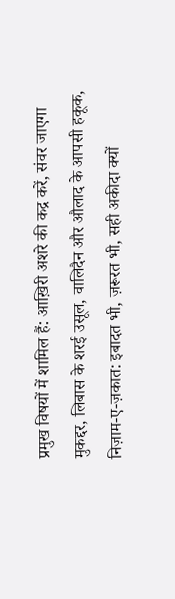प्रमुख विषयों में शामिल हैं: आख़िरी अशरे की कद्र करें, संवर जाएगा मुकद्दर, लिबास के शरई उसूल, वालिदैन और औलाद के आपसी हकूक, निज़ाम-ए-ज़कात: इबादत भी, ज़रूरत भी, सही अकीदा क्यों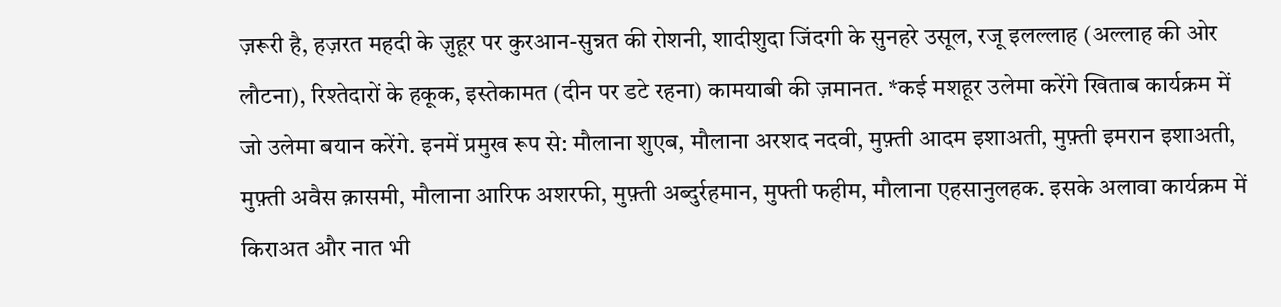ज़रूरी है, हज़रत महदी के ज़ुहूर पर कुरआन-सुन्नत की रोशनी, शादीशुदा जिंदगी के सुनहरे उसूल, रजू इलल्लाह (अल्लाह की ओर लौटना), रिश्तेदारों के हकूक, इस्तेकामत (दीन पर डटे रहना) कामयाबी की ज़मानत. *कई मशहूर उलेमा करेंगे खिताब कार्यक्रम में जो उलेमा बयान करेंगे. इनमें प्रमुख रूप से: मौलाना शुएब, मौलाना अरशद नदवी, मुफ़्ती आदम इशाअती, मुफ़्ती इमरान इशाअती, मुफ़्ती अवैस क़ासमी, मौलाना आरिफ अशरफी, मुफ़्ती अब्दुर्रहमान, मुफ्ती फहीम, मौलाना एहसानुलहक. इसके अलावा कार्यक्रम में किराअत और नात भी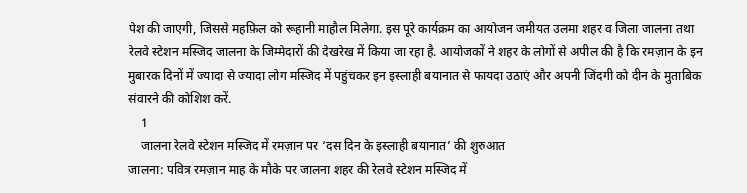पेश की जाएगी, जिससे महफ़िल को रूहानी माहौल मिलेगा. इस पूरे कार्यक्रम का आयोजन जमीयत उलमा शहर व जिला जालना तथा रेलवे स्टेशन मस्जिद जालना के जिम्मेदारों की देखरेख में किया जा रहा है. आयोजकों ने शहर के लोगों से अपील की है कि रमज़ान के इन मुबारक दिनों में ज्यादा से ज्यादा लोग मस्जिद में पहुंचकर इन इस्लाही बयानात से फायदा उठाएं और अपनी जिंदगी को दीन के मुताबिक संवारने की कोशिश करें.
    1
    जालना रेलवे स्टेशन मस्जिद में रमज़ान पर ‘दस दिन के इस्लाही बयानात’ की शुरुआत
जालना: पवित्र रमज़ान माह के मौके पर जालना शहर की रेलवे स्टेशन मस्जिद में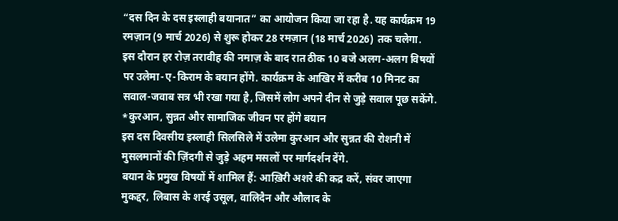“दस दिन के दस इस्लाही बयानात” का आयोजन किया जा रहा है. यह कार्यक्रम 19 रमज़ान (9 मार्च 2026) से शुरू होकर 28 रमज़ान (18 मार्च 2026) तक चलेगा.
इस दौरान हर रोज़ तरावीह की नमाज़ के बाद रात ठीक 10 बजे अलग-अलग विषयों पर उलेमा-ए-किराम के बयान होंगे. कार्यक्रम के आखिर में करीब 10 मिनट का सवाल-जवाब सत्र भी रखा गया है, जिसमें लोग अपने दीन से जुड़े सवाल पूछ सकेंगे.
*कुरआन, सुन्नत और सामाजिक जीवन पर होंगे बयान
इस दस दिवसीय इस्लाही सिलसिले में उलेमा कुरआन और सुन्नत की रोशनी में मुसलमानों की ज़िंदगी से जुड़े अहम मसलों पर मार्गदर्शन देंगे.
बयान के प्रमुख विषयों में शामिल हैं: आख़िरी अशरे की कद्र करें, संवर जाएगा मुकद्दर, लिबास के शरई उसूल, वालिदैन और औलाद के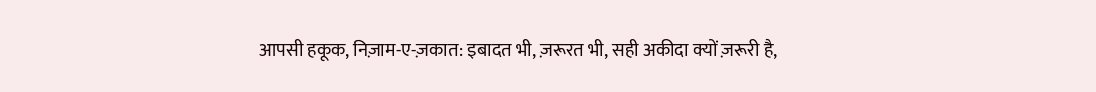आपसी हकूक, निज़ाम-ए-ज़कात: इबादत भी, ज़रूरत भी, सही अकीदा क्यों ज़रूरी है,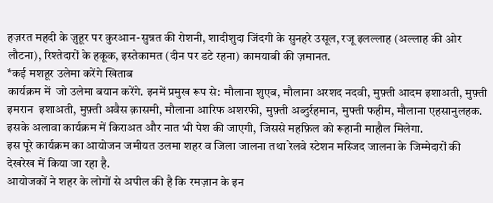हज़रत महदी के ज़ुहूर पर कुरआन-सुन्नत की रोशनी, शादीशुदा जिंदगी के सुनहरे उसूल, रजू इलल्लाह (अल्लाह की ओर लौटना), रिश्तेदारों के हकूक, इस्तेकामत (दीन पर डटे रहना) कामयाबी की ज़मानत.
*कई मशहूर उलेमा करेंगे खिताब
कार्यक्रम में  जो उलेमा बयान करेंगे. इनमें प्रमुख रूप से: मौलाना शुएब, मौलाना अरशद नदवी, मुफ़्ती आदम इशाअती, मुफ़्ती इमरान  इशाअती, मुफ़्ती अवैस क़ासमी, मौलाना आरिफ अशरफी, मुफ़्ती अब्दुर्रहमान, मुफ्ती फहीम, मौलाना एहसानुलहक.
इसके अलावा कार्यक्रम में किराअत और नात भी पेश की जाएगी, जिससे महफ़िल को रूहानी माहौल मिलेगा.
इस पूरे कार्यक्रम का आयोजन जमीयत उलमा शहर व जिला जालना तथा रेलवे स्टेशन मस्जिद जालना के जिम्मेदारों की देखरेख में किया जा रहा है.
आयोजकों ने शहर के लोगों से अपील की है कि रमज़ान के इन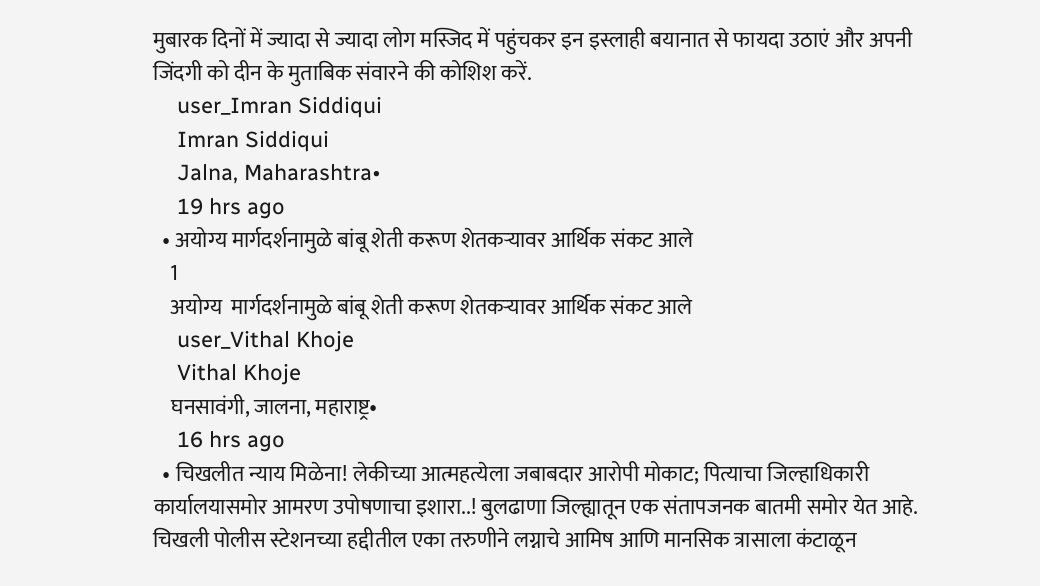मुबारक दिनों में ज्यादा से ज्यादा लोग मस्जिद में पहुंचकर इन इस्लाही बयानात से फायदा उठाएं और अपनी जिंदगी को दीन के मुताबिक संवारने की कोशिश करें.
    user_Imran Siddiqui
    Imran Siddiqui
    Jalna, Maharashtra•
    19 hrs ago
  • अयोग्य मार्गदर्शनामुळे बांबू शेती करूण शेतकऱ्यावर आर्थिक संकट आले
    1
    अयोग्य  मार्गदर्शनामुळे बांबू शेती करूण शेतकऱ्यावर आर्थिक संकट आले
    user_Vithal Khoje
    Vithal Khoje
    घनसावंगी, जालना, महाराष्ट्र•
    16 hrs ago
  • चिखलीत न्याय मिळेना! लेकीच्या आत्महत्येला जबाबदार आरोपी मोकाट; पित्याचा जिल्हाधिकारी कार्यालयासमोर आमरण उपोषणाचा इशारा..! बुलढाणा जिल्ह्यातून एक संतापजनक बातमी समोर येत आहे. चिखली पोलीस स्टेशनच्या हद्दीतील एका तरुणीने लग्नाचे आमिष आणि मानसिक त्रासाला कंटाळून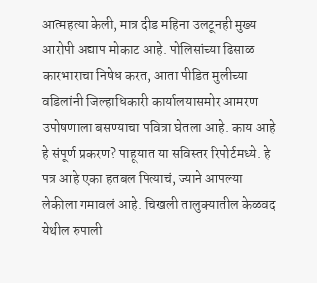आत्महत्या केली, मात्र दीड महिना उलटूनही मुख्य आरोपी अद्याप मोकाट आहे. पोलिसांच्या ढिसाळ कारभाराचा निषेध करत, आता पीडित मुलीच्या वडिलांनी जिल्हाधिकारी कार्यालयासमोर आमरण उपोषणाला बसण्याचा पवित्रा घेतला आहे. काय आहे हे संपूर्ण प्रकरण? पाहूयात या सविस्तर रिपोर्टमध्ये. हे पत्र आहे एका हतबल पित्याचं, ज्याने आपल्या लेकीला गमावलं आहे. चिखली तालुक्यातील केळवद येथील रुपाली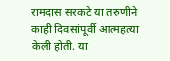रामदास सरकटे या तरुणीने काही दिवसांपूर्वी आत्महत्या केली होती. या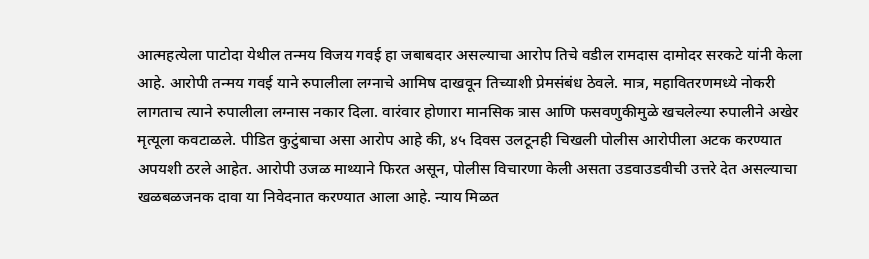आत्महत्येला पाटोदा येथील तन्मय विजय गवई हा जबाबदार असल्याचा आरोप तिचे वडील रामदास दामोदर सरकटे यांनी केला आहे. आरोपी तन्मय गवई याने रुपालीला लग्नाचे आमिष दाखवून तिच्याशी प्रेमसंबंध ठेवले. मात्र, महावितरणमध्ये नोकरी लागताच त्याने रुपालीला लग्नास नकार दिला. वारंवार होणारा मानसिक त्रास आणि फसवणुकीमुळे खचलेल्या रुपालीने अखेर मृत्यूला कवटाळले. पीडित कुटुंबाचा असा आरोप आहे की, ४५ दिवस उलटूनही चिखली पोलीस आरोपीला अटक करण्यात अपयशी ठरले आहेत. आरोपी उजळ माथ्याने फिरत असून, पोलीस विचारणा केली असता उडवाउडवीची उत्तरे देत असल्याचा खळबळजनक दावा या निवेदनात करण्यात आला आहे. न्याय मिळत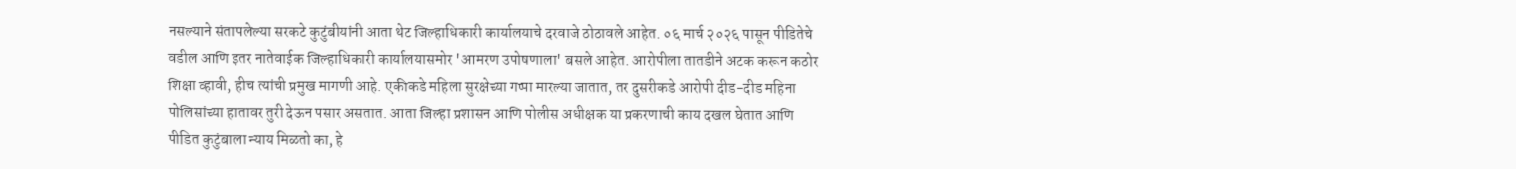नसल्याने संतापलेल्या सरकटे कुटुंबीयांनी आता थेट जिल्हाधिकारी कार्यालयाचे दरवाजे ठोठावले आहेत. ०६ मार्च २०२६ पासून पीडितेचे वडील आणि इतर नातेवाईक जिल्हाधिकारी कार्यालयासमोर 'आमरण उपोषणाला' बसले आहेत. आरोपीला तातडीने अटक करून कठोर शिक्षा व्हावी, हीच त्यांची प्रमुख मागणी आहे. एकीकडे महिला सुरक्षेच्या गप्पा मारल्या जातात, तर दुसरीकडे आरोपी दीड-दीड महिना पोलिसांच्या हातावर तुरी देऊन पसार असतात. आता जिल्हा प्रशासन आणि पोलीस अधीक्षक या प्रकरणाची काय दखल घेतात आणि पीडित कुटुंबाला न्याय मिळतो का, हे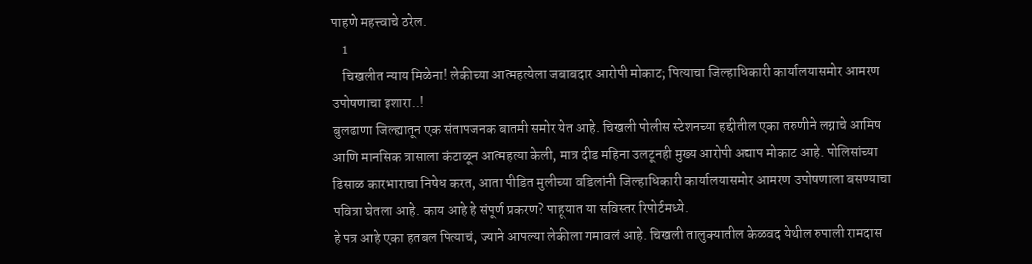पाहणे महत्त्वाचे ठरेल.
    1
    चिखलीत न्याय मिळेना! लेकीच्या आत्महत्येला जबाबदार आरोपी मोकाट; पित्याचा जिल्हाधिकारी कार्यालयासमोर आमरण उपोषणाचा इशारा..!
बुलढाणा जिल्ह्यातून एक संतापजनक बातमी समोर येत आहे. चिखली पोलीस स्टेशनच्या हद्दीतील एका तरुणीने लग्नाचे आमिष आणि मानसिक त्रासाला कंटाळून आत्महत्या केली, मात्र दीड महिना उलटूनही मुख्य आरोपी अद्याप मोकाट आहे. पोलिसांच्या ढिसाळ कारभाराचा निषेध करत, आता पीडित मुलीच्या वडिलांनी जिल्हाधिकारी कार्यालयासमोर आमरण उपोषणाला बसण्याचा पवित्रा घेतला आहे. काय आहे हे संपूर्ण प्रकरण? पाहूयात या सविस्तर रिपोर्टमध्ये.
हे पत्र आहे एका हतबल पित्याचं, ज्याने आपल्या लेकीला गमावलं आहे. चिखली तालुक्यातील केळवद येथील रुपाली रामदास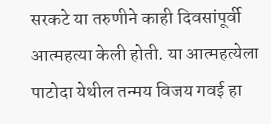सरकटे या तरुणीने काही दिवसांपूर्वी आत्महत्या केली होती. या आत्महत्येला पाटोदा येथील तन्मय विजय गवई हा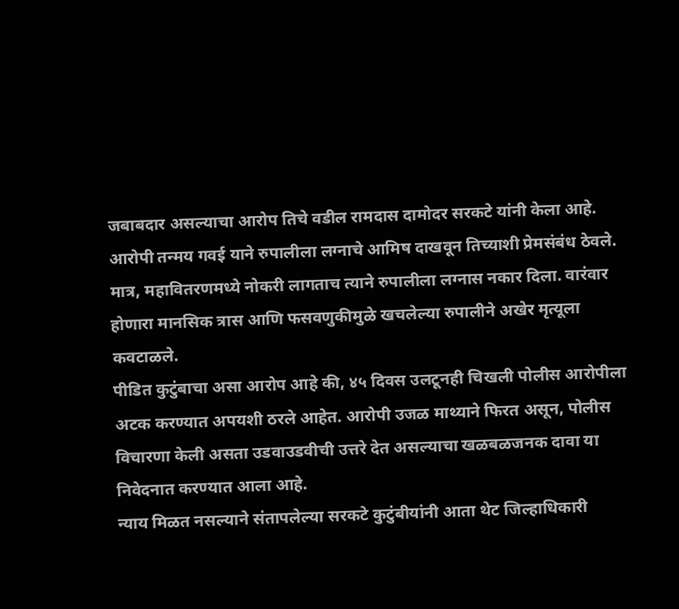जबाबदार असल्याचा आरोप तिचे वडील रामदास दामोदर सरकटे यांनी केला आहे.
आरोपी तन्मय गवई याने रुपालीला लग्नाचे आमिष दाखवून तिच्याशी प्रेमसंबंध ठेवले. मात्र, महावितरणमध्ये नोकरी लागताच त्याने रुपालीला लग्नास नकार दिला. वारंवार होणारा मानसिक त्रास आणि फसवणुकीमुळे खचलेल्या रुपालीने अखेर मृत्यूला कवटाळले.
पीडित कुटुंबाचा असा आरोप आहे की, ४५ दिवस उलटूनही चिखली पोलीस आरोपीला अटक करण्यात अपयशी ठरले आहेत. आरोपी उजळ माथ्याने फिरत असून, पोलीस विचारणा केली असता उडवाउडवीची उत्तरे देत असल्याचा खळबळजनक दावा या निवेदनात करण्यात आला आहे.
न्याय मिळत नसल्याने संतापलेल्या सरकटे कुटुंबीयांनी आता थेट जिल्हाधिकारी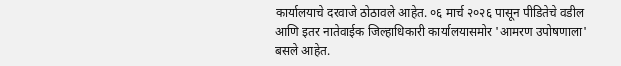कार्यालयाचे दरवाजे ठोठावले आहेत. ०६ मार्च २०२६ पासून पीडितेचे वडील आणि इतर नातेवाईक जिल्हाधिकारी कार्यालयासमोर 'आमरण उपोषणाला' बसले आहेत.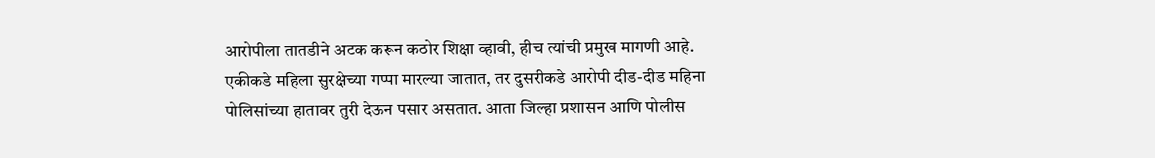आरोपीला तातडीने अटक करून कठोर शिक्षा व्हावी, हीच त्यांची प्रमुख मागणी आहे.
एकीकडे महिला सुरक्षेच्या गप्पा मारल्या जातात, तर दुसरीकडे आरोपी दीड-दीड महिना पोलिसांच्या हातावर तुरी देऊन पसार असतात. आता जिल्हा प्रशासन आणि पोलीस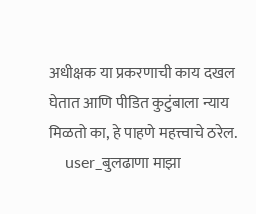अधीक्षक या प्रकरणाची काय दखल घेतात आणि पीडित कुटुंबाला न्याय मिळतो का, हे पाहणे महत्त्वाचे ठरेल.
    user_बुलढाणा माझा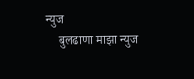न्युज
    बुलढाणा माझा न्युज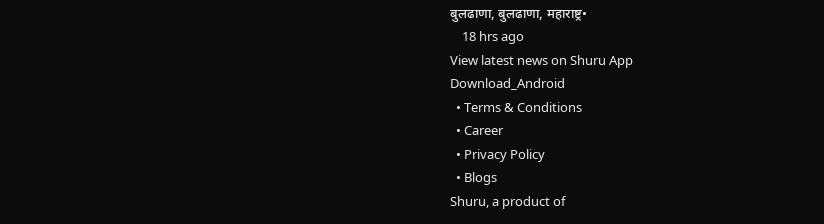बुलढाणा, बुलढाणा, महाराष्ट्र•
    18 hrs ago
View latest news on Shuru App
Download_Android
  • Terms & Conditions
  • Career
  • Privacy Policy
  • Blogs
Shuru, a product of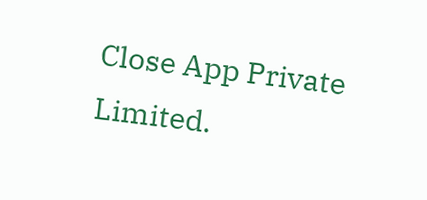Close App Private Limited.